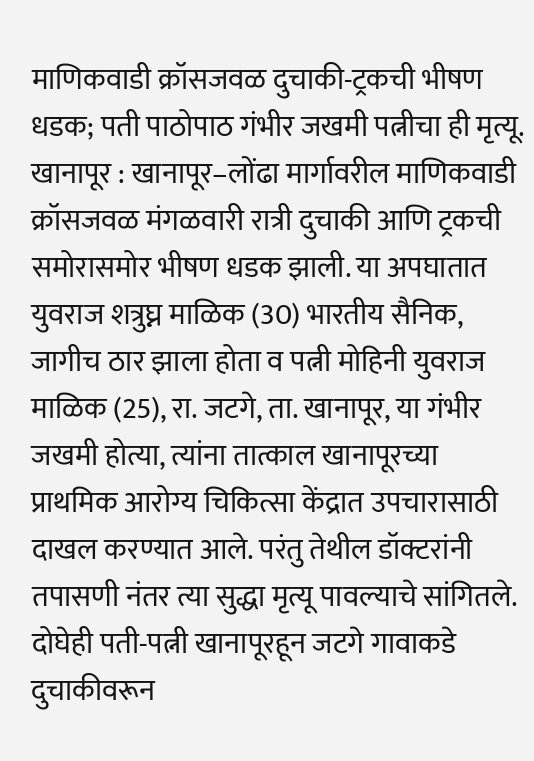माणिकवाडी क्रॉसजवळ दुचाकी-ट्रकची भीषण धडक; पती पाठोपाठ गंभीर जखमी पत्नीचा ही मृत्यू.
खानापूर : खानापूर–लोंढा मार्गावरील माणिकवाडी क्रॉसजवळ मंगळवारी रात्री दुचाकी आणि ट्रकची समोरासमोर भीषण धडक झाली. या अपघातात युवराज शत्रुघ्न माळिक (30) भारतीय सैनिक, जागीच ठार झाला होता व पत्नी मोहिनी युवराज माळिक (25), रा. जटगे, ता. खानापूर, या गंभीर जखमी होत्या, त्यांना तात्काल खानापूरच्या प्राथमिक आरोग्य चिकित्सा केंद्रात उपचारासाठी दाखल करण्यात आले. परंतु तेथील डॉक्टरांनी तपासणी नंतर त्या सुद्धा मृत्यू पावल्याचे सांगितले.
दोघेही पती-पत्नी खानापूरहून जटगे गावाकडे दुचाकीवरून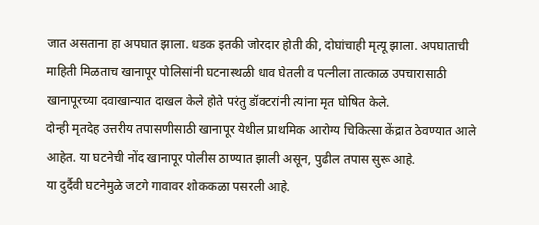जात असताना हा अपघात झाला. धडक इतकी जोरदार होती की, दोघांचाही मृत्यू झाला. अपघाताची माहिती मिळताच खानापूर पोलिसांनी घटनास्थळी धाव घेतली व पत्नीला तात्काळ उपचारासाठी खानापूरच्या दवाखान्यात दाखल केले होते परंतु डॉक्टरांनी त्यांना मृत घोषित केले.
दोन्ही मृतदेह उत्तरीय तपासणीसाठी खानापूर येथील प्राथमिक आरोग्य चिकित्सा केंद्रात ठेवण्यात आले आहेत. या घटनेची नोंद खानापूर पोलीस ठाण्यात झाली असून, पुढील तपास सुरू आहे.
या दुर्दैवी घटनेमुळे जटगे गावावर शोककळा पसरली आहे.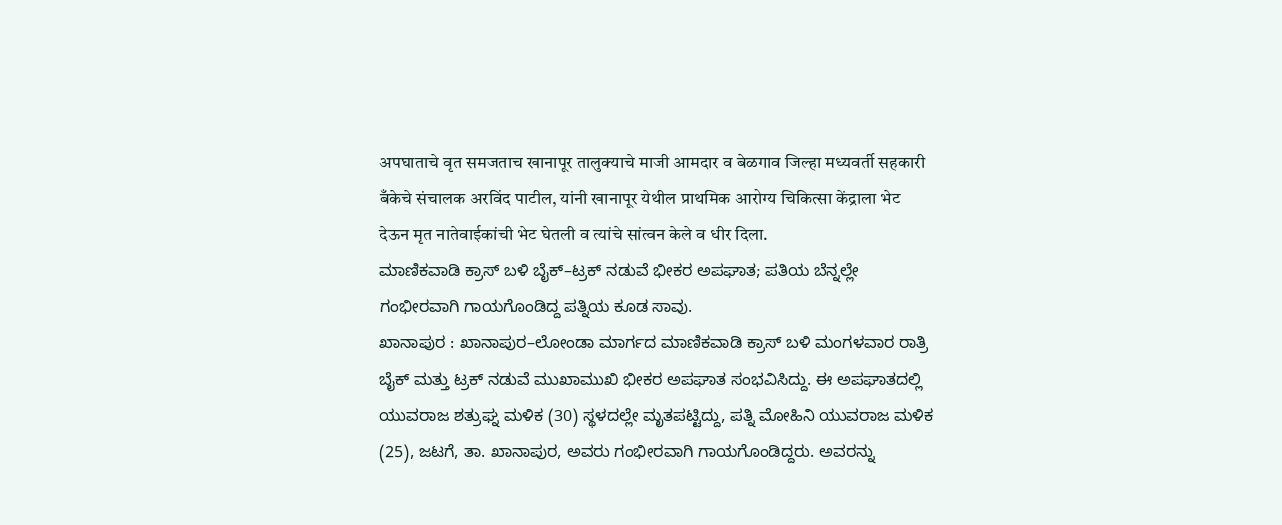अपघाताचे वृत समजताच खानापूर तालुक्याचे माजी आमदार व बेळगाव जिल्हा मध्यवर्ती सहकारी बँकेचे संचालक अरविंद पाटील, यांनी खानापूर येथील प्राथमिक आरोग्य चिकित्सा केंद्राला भेट देऊन मृत नातेवाईकांची भेट घेतली व त्यांचे सांत्वन केले व धीर दिला.
ಮಾಣಿಕವಾಡಿ ಕ್ರಾಸ್ ಬಳಿ ಬೈಕ್–ಟ್ರಕ್ ನಡುವೆ ಭೀಕರ ಅಪಘಾತ; ಪತಿಯ ಬೆನ್ನಲ್ಲೇ ಗಂಭೀರವಾಗಿ ಗಾಯಗೊಂಡಿದ್ದ ಪತ್ನಿಯ ಕೂಡ ಸಾವು.
ಖಾನಾಪುರ : ಖಾನಾಪುರ–ಲೋಂಡಾ ಮಾರ್ಗದ ಮಾಣಿಕವಾಡಿ ಕ್ರಾಸ್ ಬಳಿ ಮಂಗಳವಾರ ರಾತ್ರಿ ಬೈಕ್ ಮತ್ತು ಟ್ರಕ್ ನಡುವೆ ಮುಖಾಮುಖಿ ಭೀಕರ ಅಪಘಾತ ಸಂಭವಿಸಿದ್ದು. ಈ ಅಪಘಾತದಲ್ಲಿ ಯುವರಾಜ ಶತ್ರುಘ್ನ ಮಳಿಕ (30) ಸ್ಥಳದಲ್ಲೇ ಮೃತಪಟ್ಟಿದ್ದು, ಪತ್ನಿ ಮೋಹಿನಿ ಯುವರಾಜ ಮಳಿಕ (25), ಜಟಗೆ, ತಾ. ಖಾನಾಪುರ, ಅವರು ಗಂಭೀರವಾಗಿ ಗಾಯಗೊಂಡಿದ್ದರು. ಅವರನ್ನು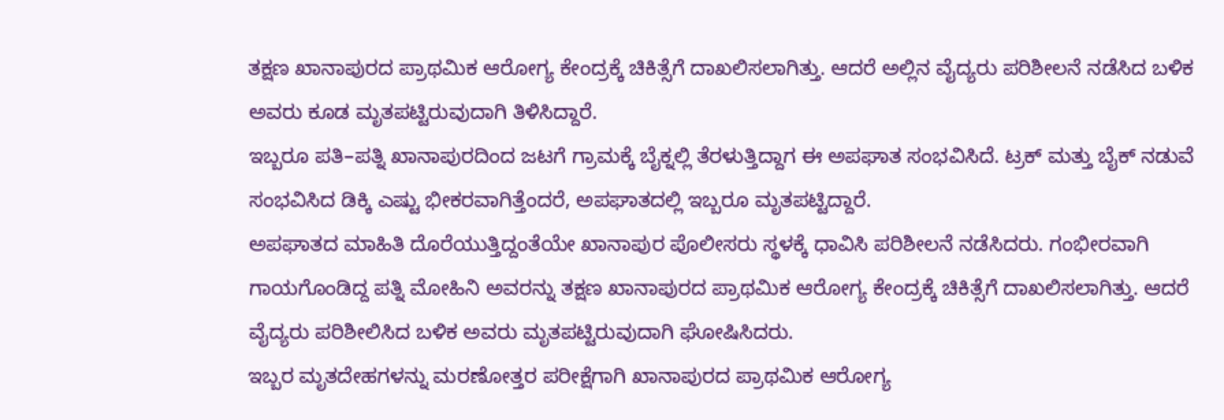ತಕ್ಷಣ ಖಾನಾಪುರದ ಪ್ರಾಥಮಿಕ ಆರೋಗ್ಯ ಕೇಂದ್ರಕ್ಕೆ ಚಿಕಿತ್ಸೆಗೆ ದಾಖಲಿಸಲಾಗಿತ್ತು. ಆದರೆ ಅಲ್ಲಿನ ವೈದ್ಯರು ಪರಿಶೀಲನೆ ನಡೆಸಿದ ಬಳಿಕ ಅವರು ಕೂಡ ಮೃತಪಟ್ಟಿರುವುದಾಗಿ ತಿಳಿಸಿದ್ದಾರೆ.
ಇಬ್ಬರೂ ಪತಿ–ಪತ್ನಿ ಖಾನಾಪುರದಿಂದ ಜಟಗೆ ಗ್ರಾಮಕ್ಕೆ ಬೈಕ್ನಲ್ಲಿ ತೆರಳುತ್ತಿದ್ದಾಗ ಈ ಅಪಘಾತ ಸಂಭವಿಸಿದೆ. ಟ್ರಕ್ ಮತ್ತು ಬೈಕ್ ನಡುವೆ ಸಂಭವಿಸಿದ ಡಿಕ್ಕಿ ಎಷ್ಟು ಭೀಕರವಾಗಿತ್ತೆಂದರೆ, ಅಪಘಾತದಲ್ಲಿ ಇಬ್ಬರೂ ಮೃತಪಟ್ಟಿದ್ದಾರೆ.
ಅಪಘಾತದ ಮಾಹಿತಿ ದೊರೆಯುತ್ತಿದ್ದಂತೆಯೇ ಖಾನಾಪುರ ಪೊಲೀಸರು ಸ್ಥಳಕ್ಕೆ ಧಾವಿಸಿ ಪರಿಶೀಲನೆ ನಡೆಸಿದರು. ಗಂಭೀರವಾಗಿ ಗಾಯಗೊಂಡಿದ್ದ ಪತ್ನಿ ಮೋಹಿನಿ ಅವರನ್ನು ತಕ್ಷಣ ಖಾನಾಪುರದ ಪ್ರಾಥಮಿಕ ಆರೋಗ್ಯ ಕೇಂದ್ರಕ್ಕೆ ಚಿಕಿತ್ಸೆಗೆ ದಾಖಲಿಸಲಾಗಿತ್ತು. ಆದರೆ ವೈದ್ಯರು ಪರಿಶೀಲಿಸಿದ ಬಳಿಕ ಅವರು ಮೃತಪಟ್ಟಿರುವುದಾಗಿ ಘೋಷಿಸಿದರು.
ಇಬ್ಬರ ಮೃತದೇಹಗಳನ್ನು ಮರಣೋತ್ತರ ಪರೀಕ್ಷೆಗಾಗಿ ಖಾನಾಪುರದ ಪ್ರಾಥಮಿಕ ಆರೋಗ್ಯ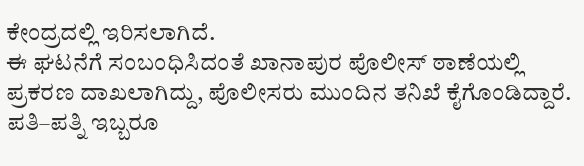ಕೇಂದ್ರದಲ್ಲಿ ಇರಿಸಲಾಗಿದೆ.
ಈ ಘಟನೆಗೆ ಸಂಬಂಧಿಸಿದಂತೆ ಖಾನಾಪುರ ಪೊಲೀಸ್ ಠಾಣೆಯಲ್ಲಿ ಪ್ರಕರಣ ದಾಖಲಾಗಿದ್ದು, ಪೊಲೀಸರು ಮುಂದಿನ ತನಿಖೆ ಕೈಗೊಂಡಿದ್ದಾರೆ. ಪತಿ–ಪತ್ನಿ ಇಬ್ಬರೂ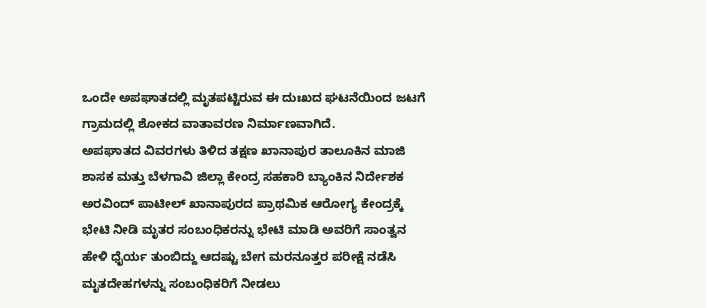ಒಂದೇ ಅಪಘಾತದಲ್ಲಿ ಮೃತಪಟ್ಟಿರುವ ಈ ದುಃಖದ ಘಟನೆಯಿಂದ ಜಟಗೆ ಗ್ರಾಮದಲ್ಲಿ ಶೋಕದ ವಾತಾವರಣ ನಿರ್ಮಾಣವಾಗಿದೆ.
ಅಪಘಾತದ ವಿವರಗಳು ತಿಳಿದ ತಕ್ಷಣ ಖಾನಾಪುರ ತಾಲೂಕಿನ ಮಾಜಿ ಶಾಸಕ ಮತ್ತು ಬೆಳಗಾವಿ ಜಿಲ್ಲಾ ಕೇಂದ್ರ ಸಹಕಾರಿ ಬ್ಯಾಂಕಿನ ನಿರ್ದೇಶಕ ಅರವಿಂದ್ ಪಾಟೀಲ್ ಖಾನಾಪುರದ ಪ್ರಾಥಮಿಕ ಆರೋಗ್ಯ ಕೇಂದ್ರಕ್ಕೆ ಭೇಟಿ ನೀಡಿ ಮೃತರ ಸಂಬಂಧಿಕರನ್ನು ಭೇಟಿ ಮಾಡಿ ಅವರಿಗೆ ಸಾಂತ್ವನ ಹೇಳಿ ಧೈರ್ಯ ತುಂಬಿದ್ದು ಆದಷ್ಟು ಬೇಗ ಮರನೂತ್ತರ ಪರೀಕ್ಷೆ ನಡೆಸಿ ಮೃತದೇಹಗಳನ್ನು ಸಂಬಂಧಿಕರಿಗೆ ನೀಡಲು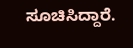ಸೂಚಿಸಿದ್ದಾರೆ.